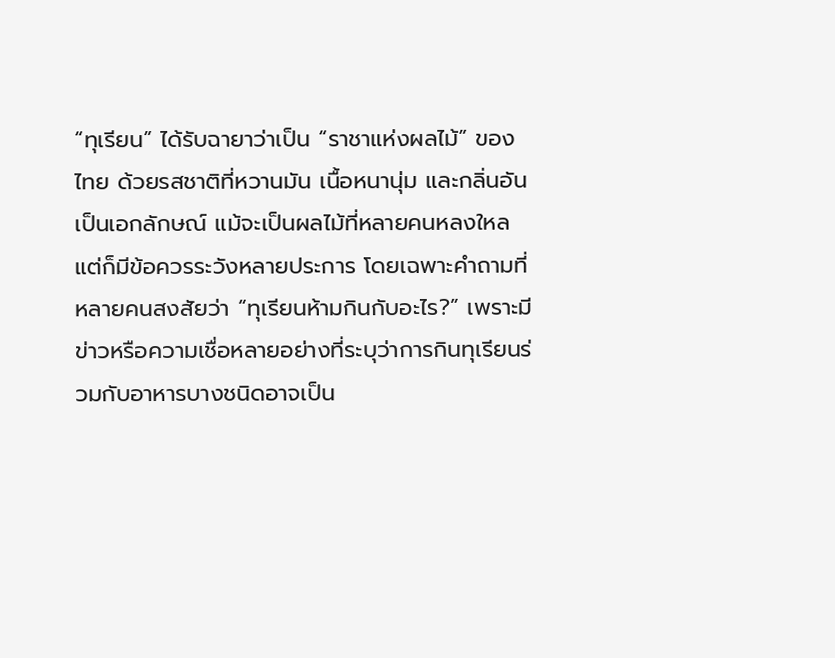“ทุเรียน” ได้รับฉายาว่าเป็น “ราชาแห่งผลไม้” ของไทย ด้วยรสชาติที่หวานมัน เนื้อหนานุ่ม และกลิ่นอันเป็นเอกลักษณ์ แม้จะเป็นผลไม้ที่หลายคนหลงใหล แต่ก็มีข้อควรระวังหลายประการ โดยเฉพาะคำถามที่หลายคนสงสัยว่า “ทุเรียนห้ามกินกับอะไร?” เพราะมีข่าวหรือความเชื่อหลายอย่างที่ระบุว่าการกินทุเรียนร่วมกับอาหารบางชนิดอาจเป็น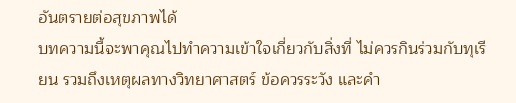อันตรายต่อสุขภาพได้
บทความนี้จะพาคุณไปทำความเข้าใจเกี่ยวกับสิ่งที่ ไม่ควรกินร่วมกับทุเรียน รวมถึงเหตุผลทางวิทยาศาสตร์ ข้อควรระวัง และคำ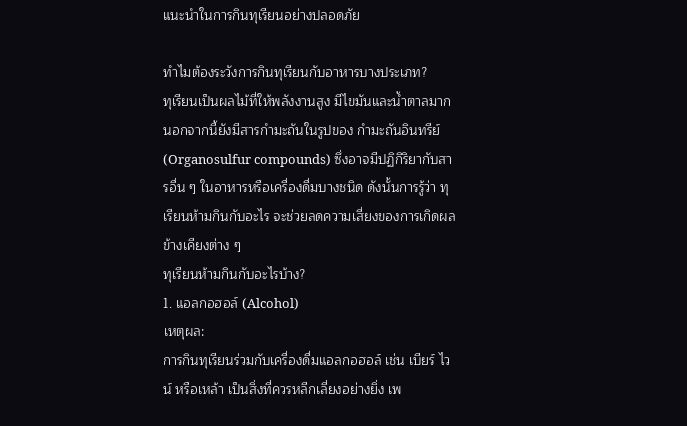แนะนำในการกินทุเรียนอย่างปลอดภัย

ทำไมต้องระวังการกินทุเรียนกับอาหารบางประเภท?
ทุเรียนเป็นผลไม้ที่ให้พลังงานสูง มีไขมันและน้ำตาลมาก นอกจากนี้ยังมีสารกำมะถันในรูปของ กำมะถันอินทรีย์ (Organosulfur compounds) ซึ่งอาจมีปฏิกิริยากับสารอื่น ๆ ในอาหารหรือเครื่องดื่มบางชนิด ดังนั้นการรู้ว่า ทุเรียนห้ามกินกับอะไร จะช่วยลดความเสี่ยงของการเกิดผลข้างเคียงต่าง ๆ
ทุเรียนห้ามกินกับอะไรบ้าง?
1. แอลกอฮอล์ (Alcohol)
เหตุผล:
การกินทุเรียนร่วมกับเครื่องดื่มแอลกอฮอล์ เช่น เบียร์ ไวน์ หรือเหล้า เป็นสิ่งที่ควรหลีกเลี่ยงอย่างยิ่ง เพ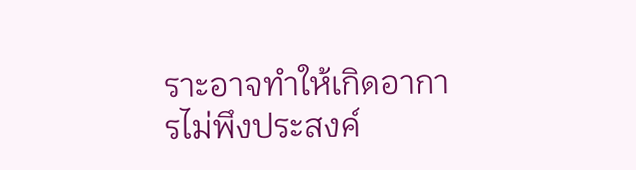ราะอาจทำให้เกิดอาการไม่พึงประสงค์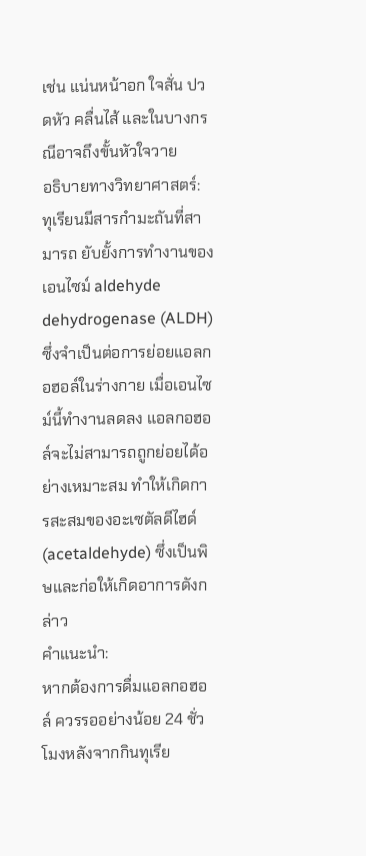เช่น แน่นหน้าอก ใจสั่น ปวดหัว คลื่นไส้ และในบางกรณีอาจถึงขั้นหัวใจวาย
อธิบายทางวิทยาศาสตร์:
ทุเรียนมีสารกำมะถันที่สามารถ ยับยั้งการทำงานของเอนไซม์ aldehyde dehydrogenase (ALDH) ซึ่งจำเป็นต่อการย่อยแอลกอฮอล์ในร่างกาย เมื่อเอนไซม์นี้ทำงานลดลง แอลกอฮอล์จะไม่สามารถถูกย่อยได้อย่างเหมาะสม ทำให้เกิดการสะสมของอะเซตัลดีไฮด์ (acetaldehyde) ซึ่งเป็นพิษและก่อให้เกิดอาการดังกล่าว
คำแนะนำ:
หากต้องการดื่มแอลกอฮอล์ ควรรออย่างน้อย 24 ชั่วโมงหลังจากกินทุเรีย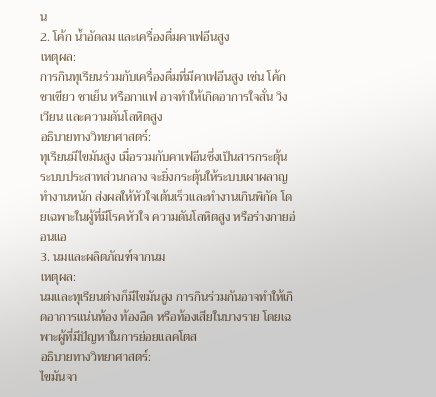น
2. โค้ก น้ำอัดลม และเครื่องดื่มคาเฟอีนสูง
เหตุผล:
การกินทุเรียนร่วมกับเครื่องดื่มที่มีคาเฟอีนสูง เช่น โค้ก ชาเขียว ชาเย็น หรือกาแฟ อาจทำให้เกิดอาการใจสั่น วิงเวียน และความดันโลหิตสูง
อธิบายทางวิทยาศาสตร์:
ทุเรียนมีไขมันสูง เมื่อรวมกับคาเฟอีนซึ่งเป็นสารกระตุ้นระบบประสาทส่วนกลาง จะยิ่งกระตุ้นให้ระบบเผาผลาญทำงานหนัก ส่งผลให้หัวใจเต้นเร็วและทำงานเกินพิกัด โดยเฉพาะในผู้ที่มีโรคหัวใจ ความดันโลหิตสูง หรือร่างกายอ่อนแอ
3. นมและผลิตภัณฑ์จากนม
เหตุผล:
นมและทุเรียนต่างก็มีไขมันสูง การกินร่วมกันอาจทำให้เกิดอาการแน่นท้อง ท้องอืด หรือท้องเสียในบางราย โดยเฉพาะผู้ที่มีปัญหาในการย่อยแลคโตส
อธิบายทางวิทยาศาสตร์:
ไขมันจา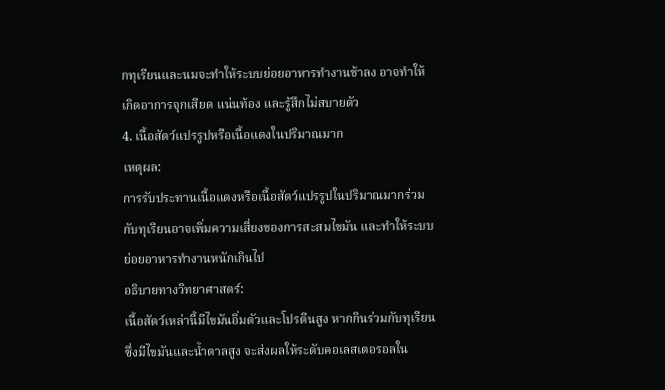กทุเรียนและนมจะทำให้ระบบย่อยอาหารทำงานช้าลง อาจทำให้เกิดอาการจุกเสียด แน่นท้อง และรู้สึกไม่สบายตัว
4. เนื้อสัตว์แปรรูปหรือเนื้อแดงในปริมาณมาก
เหตุผล:
การรับประทานเนื้อแดงหรือเนื้อสัตว์แปรรูปในปริมาณมากร่วมกับทุเรียนอาจเพิ่มความเสี่ยงของการสะสมไขมัน และทำให้ระบบย่อยอาหารทำงานหนักเกินไป
อธิบายทางวิทยาศาสตร์:
เนื้อสัตว์เหล่านี้มีไขมันอิ่มตัวและโปรตีนสูง หากกินร่วมกับทุเรียนซึ่งมีไขมันและน้ำตาลสูง จะส่งผลให้ระดับคอเลสเตอรอลใน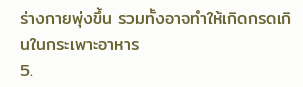ร่างกายพุ่งขึ้น รวมทั้งอาจทำให้เกิดกรดเกินในกระเพาะอาหาร
5.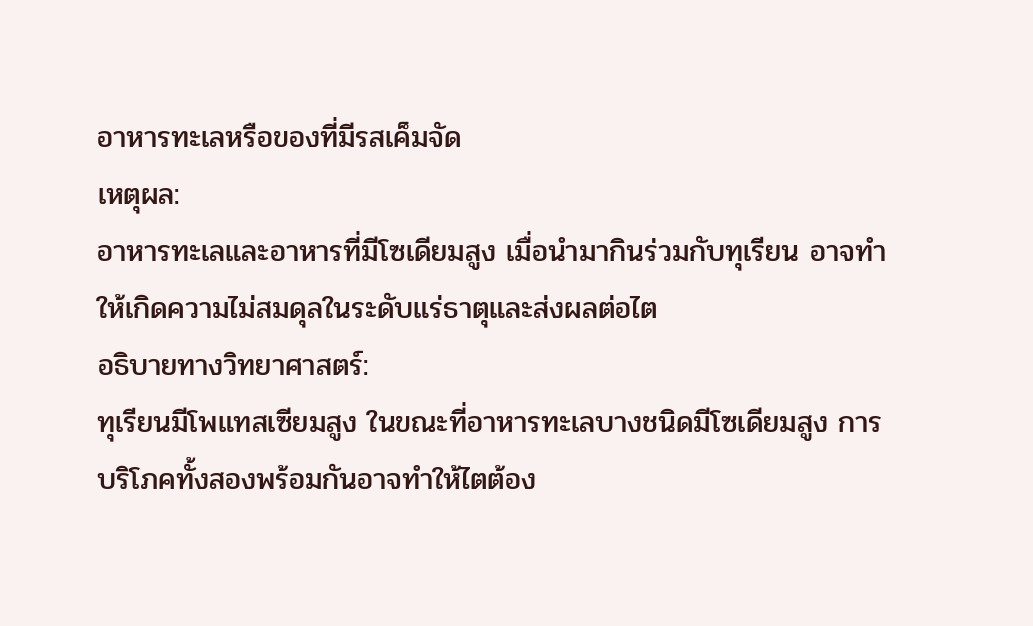อาหารทะเลหรือของที่มีรสเค็มจัด
เหตุผล:
อาหารทะเลและอาหารที่มีโซเดียมสูง เมื่อนำมากินร่วมกับทุเรียน อาจทำให้เกิดความไม่สมดุลในระดับแร่ธาตุและส่งผลต่อไต
อธิบายทางวิทยาศาสตร์:
ทุเรียนมีโพแทสเซียมสูง ในขณะที่อาหารทะเลบางชนิดมีโซเดียมสูง การบริโภคทั้งสองพร้อมกันอาจทำให้ไตต้อง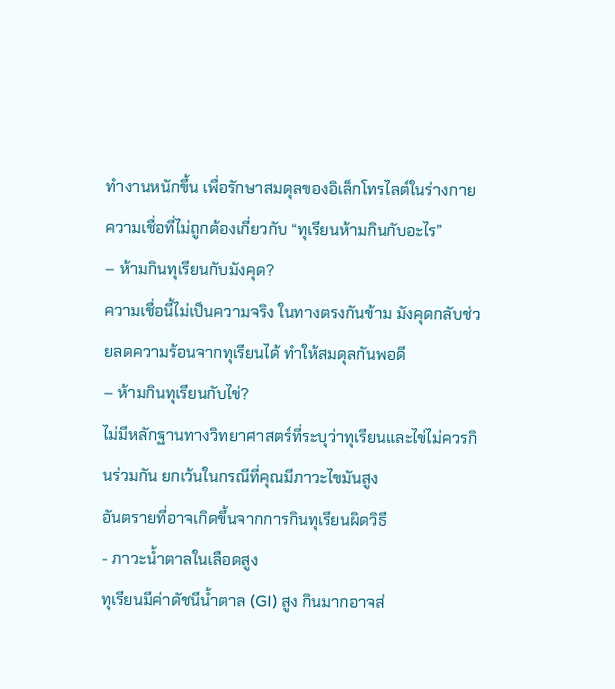ทำงานหนักขึ้น เพื่อรักษาสมดุลของอิเล็กโทรไลต์ในร่างกาย
ความเชื่อที่ไม่ถูกต้องเกี่ยวกับ “ทุเรียนห้ามกินกับอะไร”
– ห้ามกินทุเรียนกับมังคุด?
ความเชื่อนี้ไม่เป็นความจริง ในทางตรงกันข้าม มังคุดกลับช่วยลดความร้อนจากทุเรียนได้ ทำให้สมดุลกันพอดี
– ห้ามกินทุเรียนกับไข่?
ไม่มีหลักฐานทางวิทยาศาสตร์ที่ระบุว่าทุเรียนและไข่ไม่ควรกินร่วมกัน ยกเว้นในกรณีที่คุณมีภาวะไขมันสูง
อันตรายที่อาจเกิดขึ้นจากการกินทุเรียนผิดวิธี
- ภาวะน้ำตาลในเลือดสูง
ทุเรียนมีค่าดัชนีน้ำตาล (GI) สูง กินมากอาจส่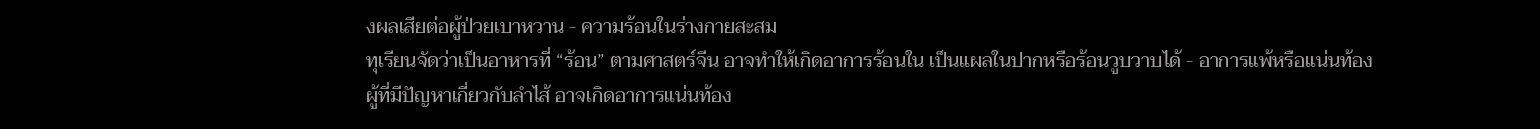งผลเสียต่อผู้ป่วยเบาหวาน - ความร้อนในร่างกายสะสม
ทุเรียนจัดว่าเป็นอาหารที่ “ร้อน” ตามศาสตร์จีน อาจทำให้เกิดอาการร้อนใน เป็นแผลในปากหรือร้อนวูบวาบได้ - อาการแพ้หรือแน่นท้อง
ผู้ที่มีปัญหาเกี่ยวกับลำไส้ อาจเกิดอาการแน่นท้อง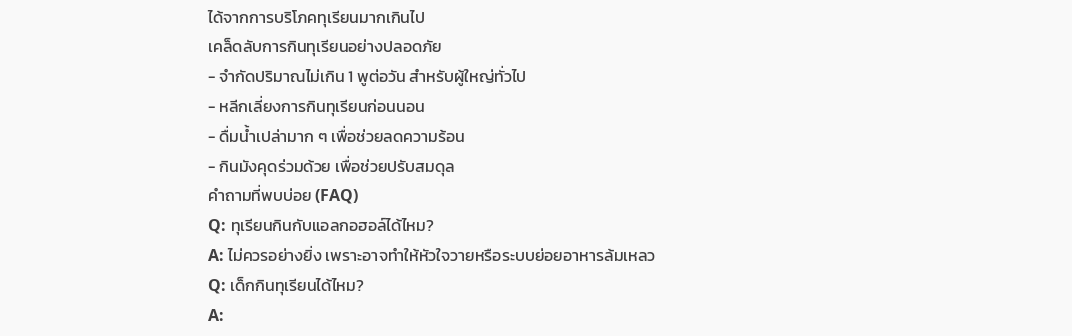ได้จากการบริโภคทุเรียนมากเกินไป
เคล็ดลับการกินทุเรียนอย่างปลอดภัย
- จำกัดปริมาณไม่เกิน 1 พูต่อวัน สำหรับผู้ใหญ่ทั่วไป
- หลีกเลี่ยงการกินทุเรียนก่อนนอน
- ดื่มน้ำเปล่ามาก ๆ เพื่อช่วยลดความร้อน
- กินมังคุดร่วมด้วย เพื่อช่วยปรับสมดุล
คำถามที่พบบ่อย (FAQ)
Q: ทุเรียนกินกับแอลกอฮอล์ได้ไหม?
A: ไม่ควรอย่างยิ่ง เพราะอาจทำให้หัวใจวายหรือระบบย่อยอาหารล้มเหลว
Q: เด็กกินทุเรียนได้ไหม?
A: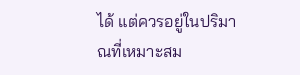ได้ แต่ควรอยู่ในปริมาณที่เหมาะสม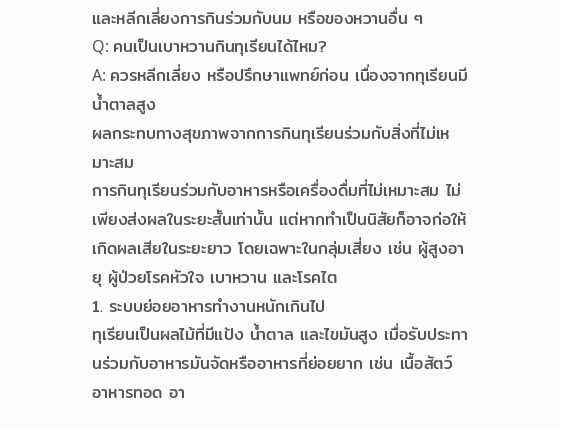และหลีกเลี่ยงการกินร่วมกับนม หรือของหวานอื่น ๆ
Q: คนเป็นเบาหวานกินทุเรียนได้ไหม?
A: ควรหลีกเลี่ยง หรือปรึกษาแพทย์ก่อน เนื่องจากทุเรียนมีน้ำตาลสูง
ผลกระทบทางสุขภาพจากการกินทุเรียนร่วมกับสิ่งที่ไม่เหมาะสม
การกินทุเรียนร่วมกับอาหารหรือเครื่องดื่มที่ไม่เหมาะสม ไม่เพียงส่งผลในระยะสั้นเท่านั้น แต่หากทำเป็นนิสัยก็อาจก่อให้เกิดผลเสียในระยะยาว โดยเฉพาะในกลุ่มเสี่ยง เช่น ผู้สูงอายุ ผู้ป่วยโรคหัวใจ เบาหวาน และโรคไต
1. ระบบย่อยอาหารทำงานหนักเกินไป
ทุเรียนเป็นผลไม้ที่มีแป้ง น้ำตาล และไขมันสูง เมื่อรับประทานร่วมกับอาหารมันจัดหรืออาหารที่ย่อยยาก เช่น เนื้อสัตว์ อาหารทอด อา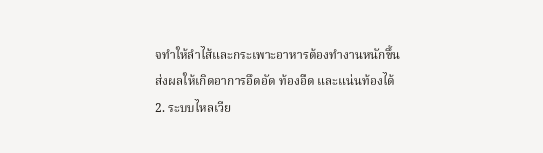จทำให้ลำไส้และกระเพาะอาหารต้องทำงานหนักขึ้น ส่งผลให้เกิดอาการอึดอัด ท้องอืด และแน่นท้องได้
2. ระบบไหลเวีย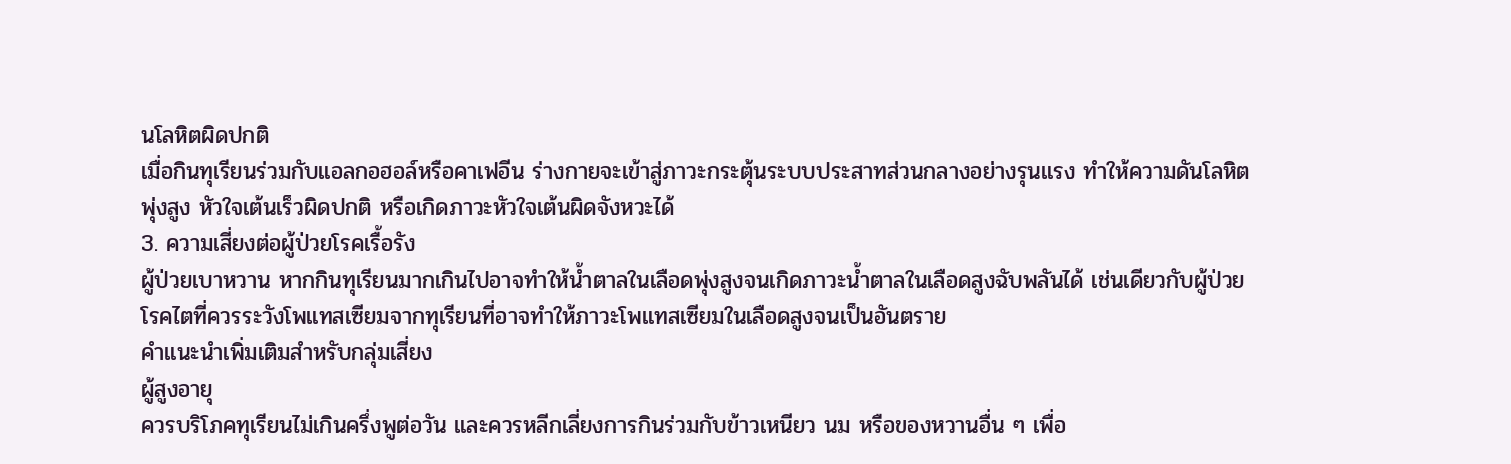นโลหิตผิดปกติ
เมื่อกินทุเรียนร่วมกับแอลกอฮอล์หรือคาเฟอีน ร่างกายจะเข้าสู่ภาวะกระตุ้นระบบประสาทส่วนกลางอย่างรุนแรง ทำให้ความดันโลหิตพุ่งสูง หัวใจเต้นเร็วผิดปกติ หรือเกิดภาวะหัวใจเต้นผิดจังหวะได้
3. ความเสี่ยงต่อผู้ป่วยโรคเรื้อรัง
ผู้ป่วยเบาหวาน หากกินทุเรียนมากเกินไปอาจทำให้น้ำตาลในเลือดพุ่งสูงจนเกิดภาวะน้ำตาลในเลือดสูงฉับพลันได้ เช่นเดียวกับผู้ป่วยโรคไตที่ควรระวังโพแทสเซียมจากทุเรียนที่อาจทำให้ภาวะโพแทสเซียมในเลือดสูงจนเป็นอันตราย
คำแนะนำเพิ่มเติมสำหรับกลุ่มเสี่ยง
ผู้สูงอายุ
ควรบริโภคทุเรียนไม่เกินครึ่งพูต่อวัน และควรหลีกเลี่ยงการกินร่วมกับข้าวเหนียว นม หรือของหวานอื่น ๆ เพื่อ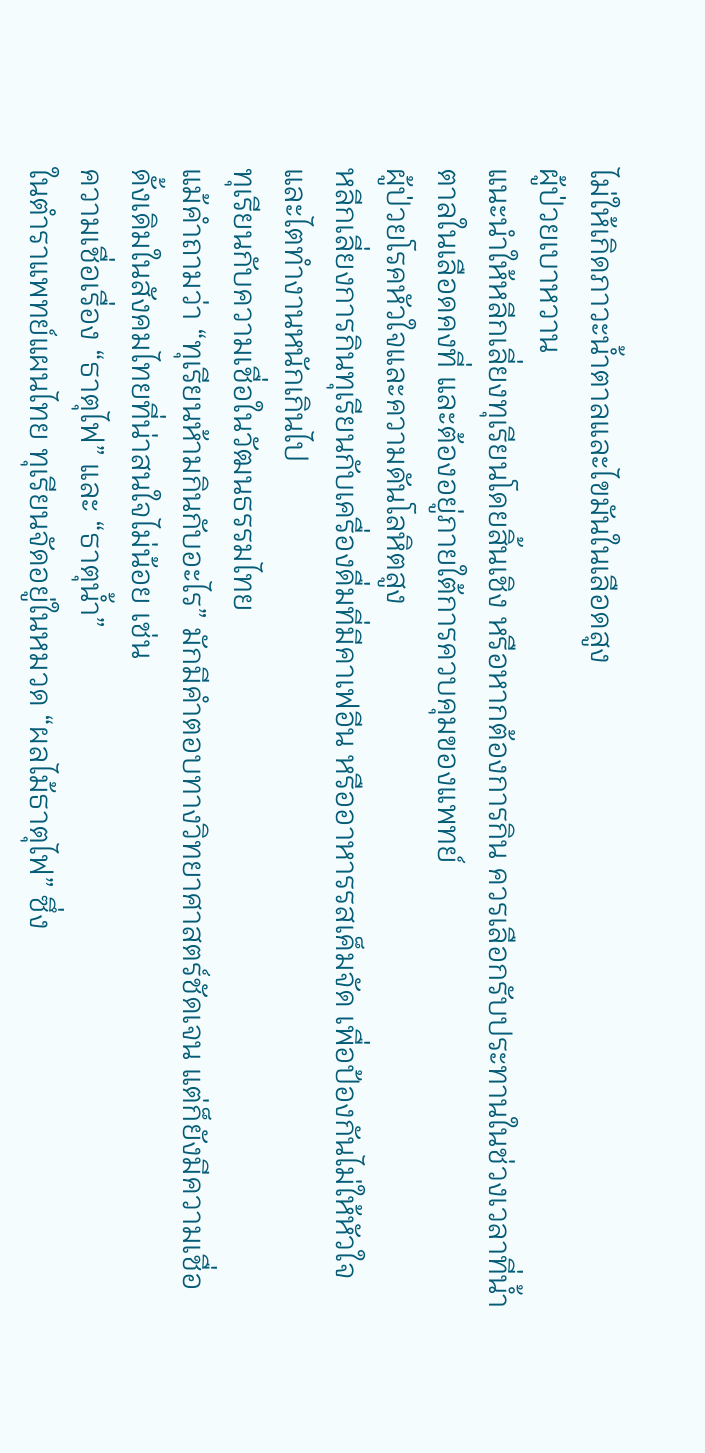ไม่ให้เกิดภาวะน้ำตาลและไขมันในเลือดสูง
ผู้ป่วยเบาหวาน
แนะนำให้หลีกเลี่ยงทุเรียนโดยสิ้นเชิง หรือหากต้องการกิน ควรเลือกรับประทานในช่วงเวลาที่น้ำตาลในเลือดคงที่ และต้องอยู่ภายใต้การควบคุมของแพทย์
ผู้ป่วยโรคหัวใจและความดันโลหิตสูง
หลีกเลี่ยงการกินทุเรียนกับเครื่องดื่มที่มีคาเฟอีน หรืออาหารรสเค็มจัด เพื่อป้องกันไม่ให้หัวใจและไตทำงานหนักเกินไป
ทุเรียนกับความเชื่อในวัฒนธรรมไทย
แม้คำถามว่า “ทุเรียนห้ามกินกับอะไร” มักมีคำตอบทางวิทยาศาสตร์ชัดเจน แต่ก็ยังมีความเชื่อดั้งเดิมในสังคมไทยที่น่าสนใจไม่น้อย เช่น
ความเชื่อเรื่อง “ธาตุไฟ” และ “ธาตุน้ำ”
ในตำราแพทย์แผนไทย ทุเรียนจัดอยู่ในหมวด “ผลไม้ธาตุไฟ” ซึ่ง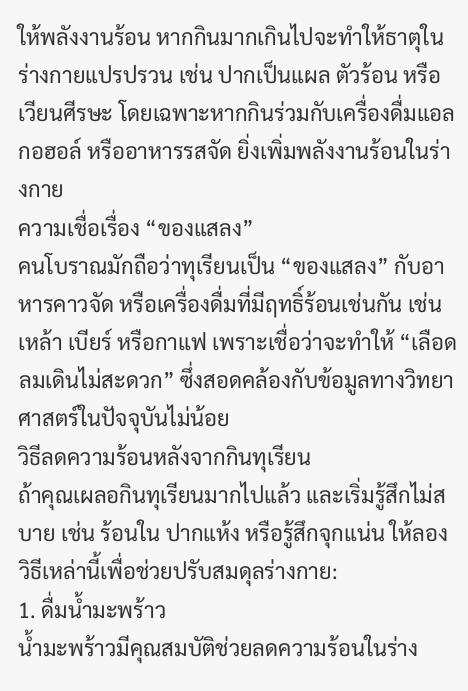ให้พลังงานร้อน หากกินมากเกินไปจะทำให้ธาตุในร่างกายแปรปรวน เช่น ปากเป็นแผล ตัวร้อน หรือเวียนศีรษะ โดยเฉพาะหากกินร่วมกับเครื่องดื่มแอลกอฮอล์ หรืออาหารรสจัด ยิ่งเพิ่มพลังงานร้อนในร่างกาย
ความเชื่อเรื่อง “ของแสลง”
คนโบราณมักถือว่าทุเรียนเป็น “ของแสลง” กับอาหารคาวจัด หรือเครื่องดื่มที่มีฤทธิ์ร้อนเช่นกัน เช่น เหล้า เบียร์ หรือกาแฟ เพราะเชื่อว่าจะทำให้ “เลือดลมเดินไม่สะดวก” ซึ่งสอดคล้องกับข้อมูลทางวิทยาศาสตร์ในปัจจุบันไม่น้อย
วิธีลดความร้อนหลังจากกินทุเรียน
ถ้าคุณเผลอกินทุเรียนมากไปแล้ว และเริ่มรู้สึกไม่สบาย เช่น ร้อนใน ปากแห้ง หรือรู้สึกจุกแน่น ให้ลองวิธีเหล่านี้เพื่อช่วยปรับสมดุลร่างกาย:
1. ดื่มน้ำมะพร้าว
น้ำมะพร้าวมีคุณสมบัติช่วยลดความร้อนในร่าง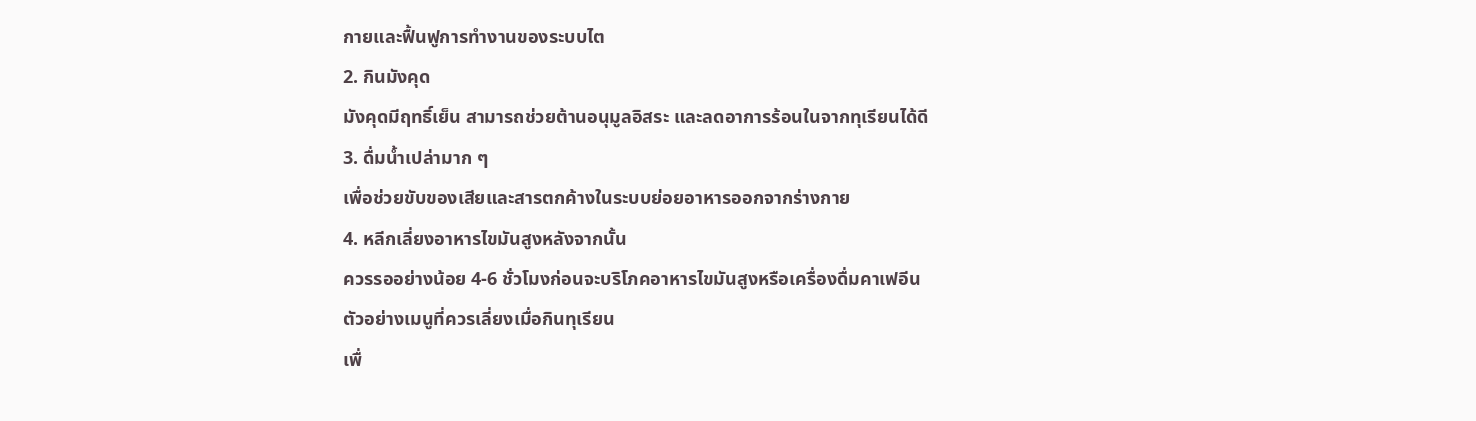กายและฟื้นฟูการทำงานของระบบไต
2. กินมังคุด
มังคุดมีฤทธิ์เย็น สามารถช่วยต้านอนุมูลอิสระ และลดอาการร้อนในจากทุเรียนได้ดี
3. ดื่มน้ำเปล่ามาก ๆ
เพื่อช่วยขับของเสียและสารตกค้างในระบบย่อยอาหารออกจากร่างกาย
4. หลีกเลี่ยงอาหารไขมันสูงหลังจากนั้น
ควรรออย่างน้อย 4-6 ชั่วโมงก่อนจะบริโภคอาหารไขมันสูงหรือเครื่องดื่มคาเฟอีน
ตัวอย่างเมนูที่ควรเลี่ยงเมื่อกินทุเรียน
เพื่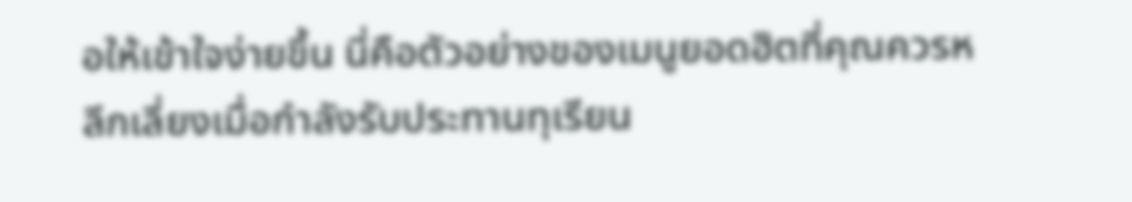อให้เข้าใจง่ายขึ้น นี่คือตัวอย่างของเมนูยอดฮิตที่คุณควรหลีกเลี่ยงเมื่อกำลังรับประทานทุเรียน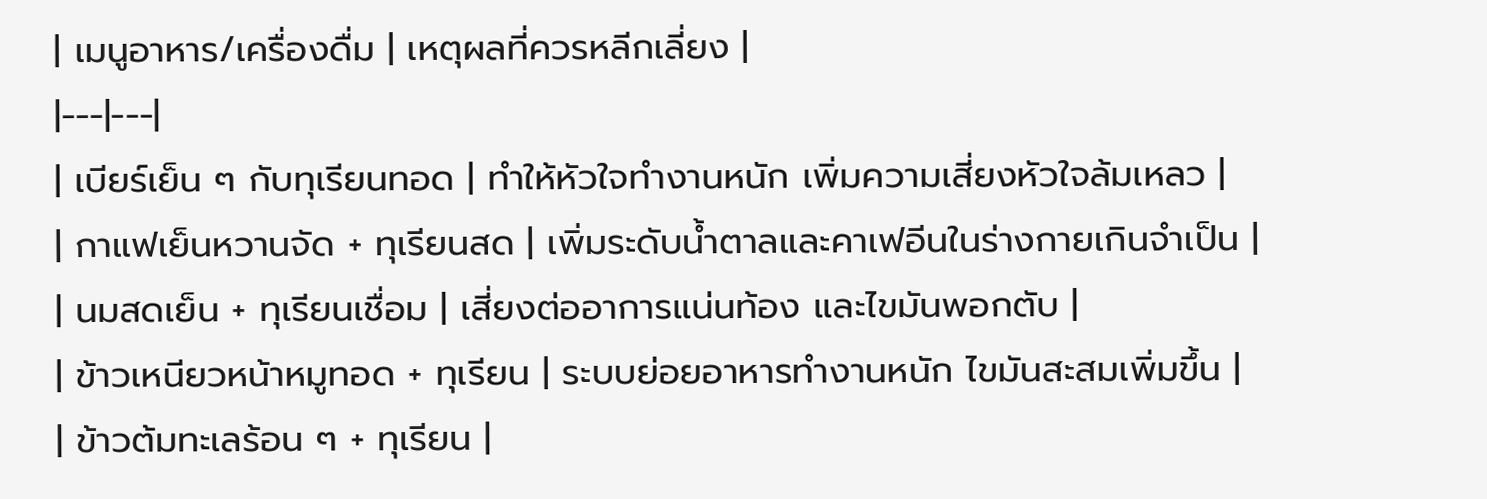| เมนูอาหาร/เครื่องดื่ม | เหตุผลที่ควรหลีกเลี่ยง |
|---|---|
| เบียร์เย็น ๆ กับทุเรียนทอด | ทำให้หัวใจทำงานหนัก เพิ่มความเสี่ยงหัวใจล้มเหลว |
| กาแฟเย็นหวานจัด + ทุเรียนสด | เพิ่มระดับน้ำตาลและคาเฟอีนในร่างกายเกินจำเป็น |
| นมสดเย็น + ทุเรียนเชื่อม | เสี่ยงต่ออาการแน่นท้อง และไขมันพอกตับ |
| ข้าวเหนียวหน้าหมูทอด + ทุเรียน | ระบบย่อยอาหารทำงานหนัก ไขมันสะสมเพิ่มขึ้น |
| ข้าวต้มทะเลร้อน ๆ + ทุเรียน |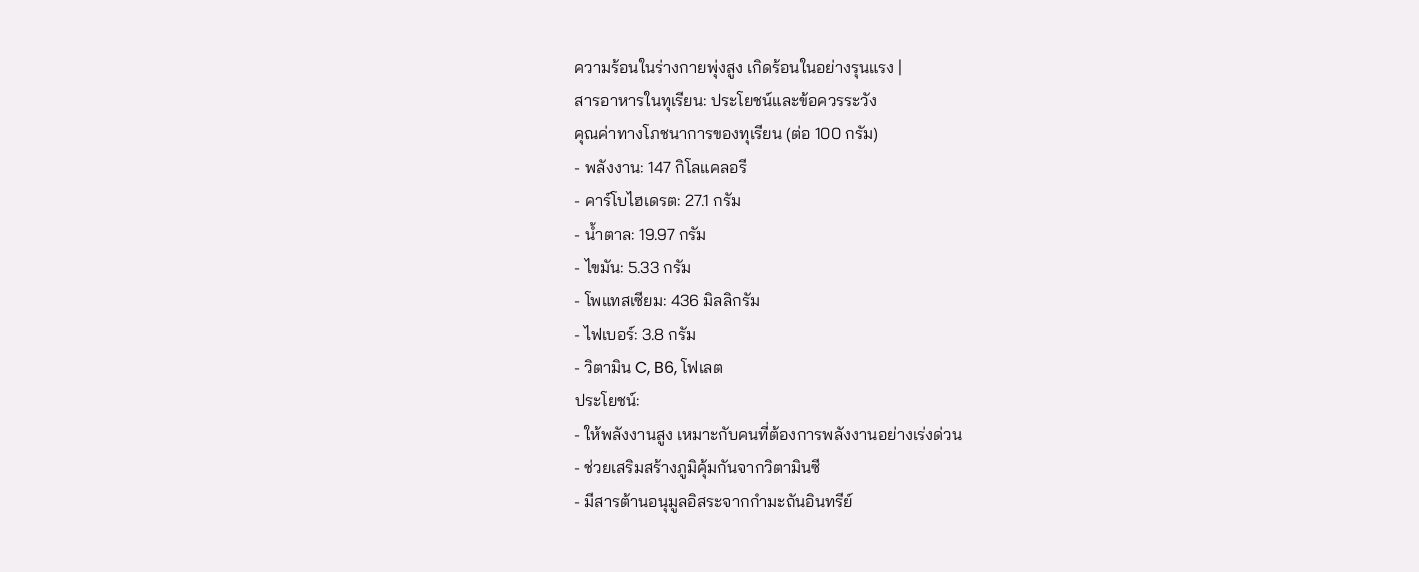ความร้อนในร่างกายพุ่งสูง เกิดร้อนในอย่างรุนแรง |
สารอาหารในทุเรียน: ประโยชน์และข้อควรระวัง
คุณค่าทางโภชนาการของทุเรียน (ต่อ 100 กรัม)
- พลังงาน: 147 กิโลแคลอรี
- คาร์โบไฮเดรต: 27.1 กรัม
- น้ำตาล: 19.97 กรัม
- ไขมัน: 5.33 กรัม
- โพแทสเซียม: 436 มิลลิกรัม
- ไฟเบอร์: 3.8 กรัม
- วิตามิน C, B6, โฟเลต
ประโยชน์:
- ให้พลังงานสูง เหมาะกับคนที่ต้องการพลังงานอย่างเร่งด่วน
- ช่วยเสริมสร้างภูมิคุ้มกันจากวิตามินซี
- มีสารต้านอนุมูลอิสระจากกำมะถันอินทรีย์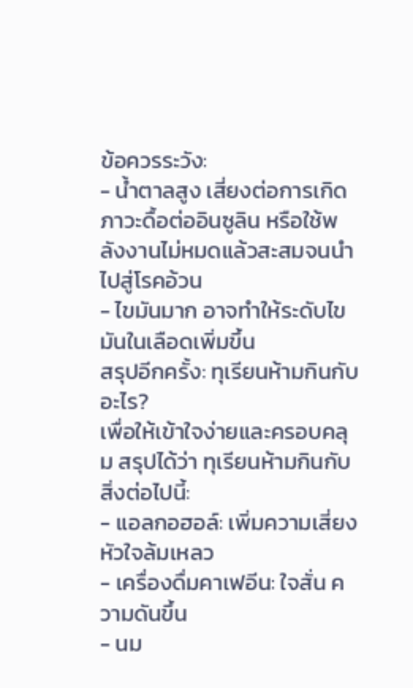ข้อควรระวัง:
- น้ำตาลสูง เสี่ยงต่อการเกิดภาวะดื้อต่ออินซูลิน หรือใช้พลังงานไม่หมดแล้วสะสมจนนำไปสู่โรคอ้วน
- ไขมันมาก อาจทำให้ระดับไขมันในเลือดเพิ่มขึ้น
สรุปอีกครั้ง: ทุเรียนห้ามกินกับอะไร?
เพื่อให้เข้าใจง่ายและครอบคลุม สรุปได้ว่า ทุเรียนห้ามกินกับ สิ่งต่อไปนี้:
- แอลกอฮอล์: เพิ่มความเสี่ยงหัวใจล้มเหลว
- เครื่องดื่มคาเฟอีน: ใจสั่น ความดันขึ้น
- นม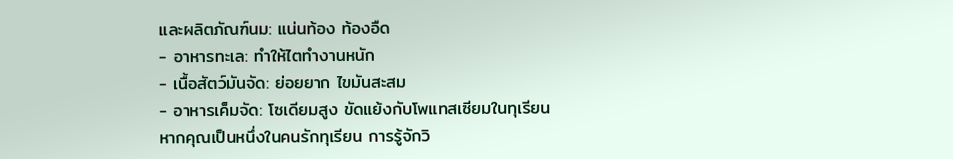และผลิตภัณฑ์นม: แน่นท้อง ท้องอืด
- อาหารทะเล: ทำให้ไตทำงานหนัก
- เนื้อสัตว์มันจัด: ย่อยยาก ไขมันสะสม
- อาหารเค็มจัด: โซเดียมสูง ขัดแย้งกับโพแทสเซียมในทุเรียน
หากคุณเป็นหนึ่งในคนรักทุเรียน การรู้จักวิ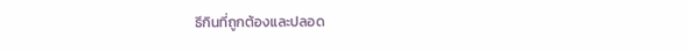ธีกินที่ถูกต้องและปลอด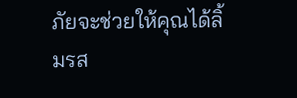ภัยจะช่วยให้คุณได้ลิ้มรส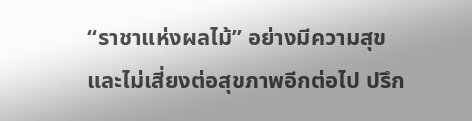“ราชาแห่งผลไม้” อย่างมีความสุข และไม่เสี่ยงต่อสุขภาพอีกต่อไป ปรึก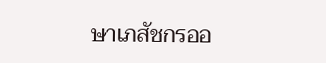ษาเภสัชกรออ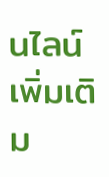นไลน์เพิ่มเติม